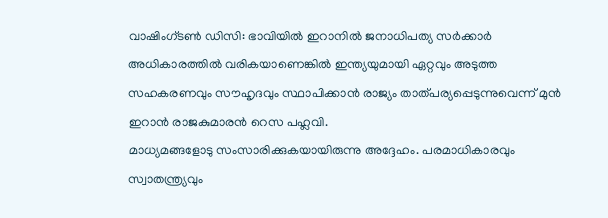വാഷിംഗ്ടൺ ഡിസി: ഭാവിയിൽ ഇറാനിൽ ജനാധിപത്യ സർക്കാർ അധികാരത്തിൽ വരികയാണെങ്കിൽ ഇന്ത്യയുമായി ഏറ്റവും അടുത്ത സഹകരണവും സൗഹൃദവും സ്ഥാപിക്കാൻ രാജ്യം താത്പര്യപ്പെടുന്നുവെന്ന് മുൻ ഇറാൻ രാജകുമാരൻ റെസ പഹ്ലവി.
മാധ്യമങ്ങളോടു സംസാരിക്കുകയായിരുന്നു അദ്ദേഹം. പരമാധികാരവും സ്വാതന്ത്ര്യവും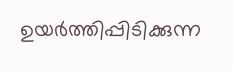ഉയർത്തിപ്പിടിക്കുന്ന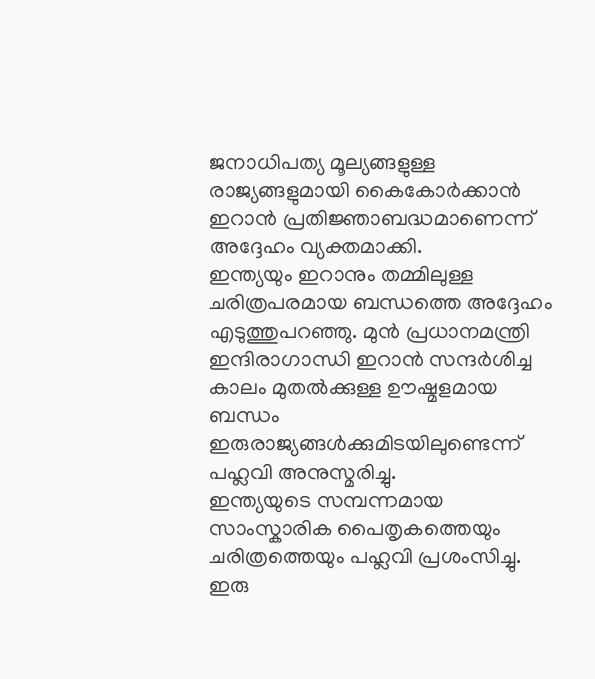ജനാധിപത്യ മൂല്യങ്ങളുള്ള രാജ്യങ്ങളുമായി കൈകോർക്കാൻ ഇറാൻ പ്രതിജ്ഞാബദ്ധമാണെന്ന് അദ്ദേഹം വ്യക്തമാക്കി.
ഇന്ത്യയും ഇറാനും തമ്മിലുള്ള ചരിത്രപരമായ ബന്ധത്തെ അദ്ദേഹം എടുത്തുപറഞ്ഞു. മുൻ പ്രധാനമന്ത്രി ഇന്ദിരാഗാന്ധി ഇറാൻ സന്ദർശിച്ച കാലം മുതൽക്കുള്ള ഊഷ്മളമായ ബന്ധം ഇരുരാജ്യങ്ങൾക്കുമിടയിലുണ്ടെന്ന് പഹ്ലവി അനുസ്മരിച്ചു.
ഇന്ത്യയുടെ സമ്പന്നമായ സാംസ്കാരിക പൈതൃകത്തെയും ചരിത്രത്തെയും പഹ്ലവി പ്രശംസിച്ചു. ഇരു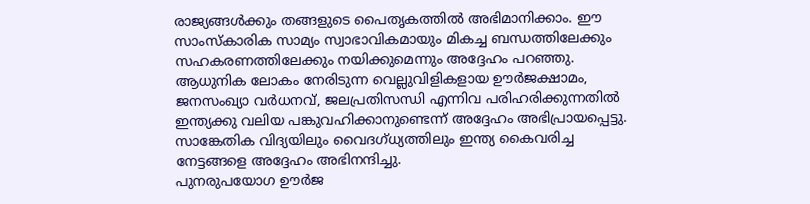രാജ്യങ്ങൾക്കും തങ്ങളുടെ പൈതൃകത്തിൽ അഭിമാനിക്കാം. ഈ സാംസ്കാരിക സാമ്യം സ്വാഭാവികമായും മികച്ച ബന്ധത്തിലേക്കും സഹകരണത്തിലേക്കും നയിക്കുമെന്നും അദ്ദേഹം പറഞ്ഞു.
ആധുനിക ലോകം നേരിടുന്ന വെല്ലുവിളികളായ ഊർജക്ഷാമം, ജനസംഖ്യാ വർധനവ്, ജലപ്രതിസന്ധി എന്നിവ പരിഹരിക്കുന്നതിൽ ഇന്ത്യക്കു വലിയ പങ്കുവഹിക്കാനുണ്ടെന്ന് അദ്ദേഹം അഭിപ്രായപ്പെട്ടു.
സാങ്കേതിക വിദ്യയിലും വൈദഗ്ധ്യത്തിലും ഇന്ത്യ കൈവരിച്ച നേട്ടങ്ങളെ അദ്ദേഹം അഭിനന്ദിച്ചു.
പുനരുപയോഗ ഊർജ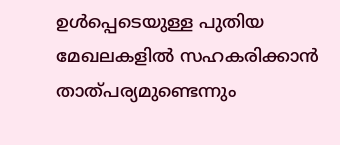ഉൾപ്പെടെയുള്ള പുതിയ മേഖലകളിൽ സഹകരിക്കാൻ താത്പര്യമുണ്ടെന്നും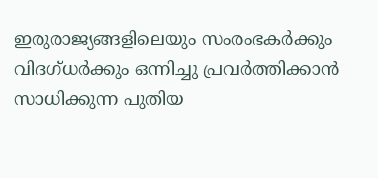ഇരുരാജ്യങ്ങളിലെയും സംരംഭകർക്കും വിദഗ്ധർക്കും ഒന്നിച്ചു പ്രവർത്തിക്കാൻ സാധിക്കുന്ന പുതിയ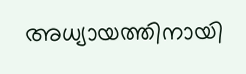അധ്യായത്തിനായി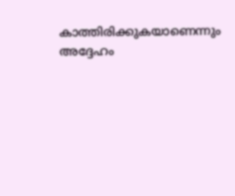കാത്തിരിക്കുകയാണെന്നും അദ്ദേഹം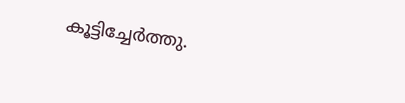കൂട്ടിച്ചേർത്തു.